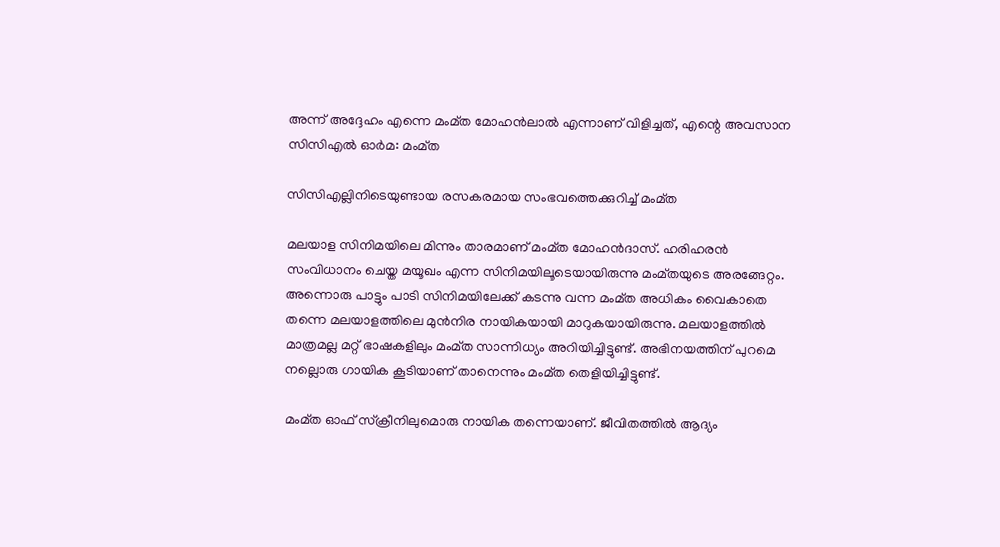അന്ന് അദ്ദേഹം എന്നെ മംമ്ത മോഹന്‍ലാല്‍ എന്നാണ് വിളിച്ചത്, എന്റെ അവസാന സിസിഎല്‍ ഓര്‍മ: മംമ്ത

സിസിഎല്ലിനിടെയുണ്ടായ രസകരമായ സംഭവത്തെക്കുറിച്ച് മംമ്ത

മലയാള സിനിമയിലെ മിന്നും താരമാണ് മംമ്ത മോഹന്‍ദാസ്. ഹരിഹരന്‍ സംവിധാനം ചെയ്ത മയൂഖം എന്ന സിനിമയിലൂടെയായിരുന്നു മംമ്തയുടെ അരങ്ങേറ്റം. അന്നൊരു പാട്ടും പാടി സിനിമയിലേക്ക് കടന്നു വന്ന മംമ്ത അധികം വൈകാതെ തന്നെ മലയാളത്തിലെ മുന്‍നിര നായികയായി മാറുകയായിരുന്നു. മലയാളത്തില്‍ മാത്രമല്ല മറ്റ് ഭാഷകളിലും മംമ്ത സാന്നിധ്യം അറിയിച്ചിട്ടുണ്ട്. അഭിനയത്തിന് പുറമെ നല്ലൊരു ഗായിക കൂടിയാണ് താനെന്നും മംമ്ത തെളിയിച്ചിട്ടുണ്ട്.

മംമ്ത ഓഫ് സ്‌ക്രീനിലുമൊരു നായിക തന്നെയാണ്. ജീവിതത്തില്‍ ആദ്യം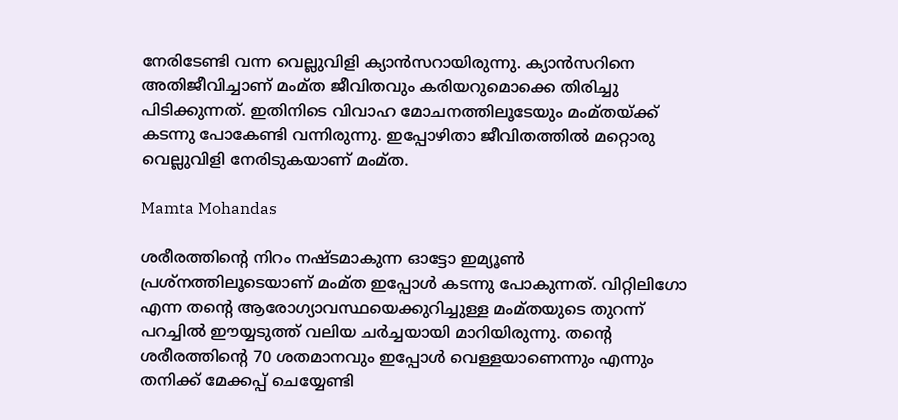നേരിടേണ്ടി വന്ന വെല്ലുവിളി ക്യാന്‍സറായിരുന്നു. ക്യാന്‍സറിനെ അതിജീവിച്ചാണ് മംമ്ത ജീവിതവും കരിയറുമൊക്കെ തിരിച്ചു പിടിക്കുന്നത്. ഇതിനിടെ വിവാഹ മോചനത്തിലൂടേയും മംമ്തയ്ക്ക് കടന്നു പോകേണ്ടി വന്നിരുന്നു. ഇപ്പോഴിതാ ജീവിതത്തില്‍ മറ്റൊരു വെല്ലുവിളി നേരിടുകയാണ് മംമ്ത.

Mamta Mohandas

ശരീരത്തിന്റെ നിറം നഷ്ടമാകുന്ന ഓട്ടോ ഇമ്യൂണ്‍ പ്രശ്‌നത്തിലൂടെയാണ് മംമ്ത ഇപ്പോള്‍ കടന്നു പോകുന്നത്. വിറ്റിലിഗോ എന്ന തന്റെ ആരോഗ്യാവസ്ഥയെക്കുറിച്ചുള്ള മംമ്തയുടെ തുറന്ന് പറച്ചില്‍ ഈയ്യടുത്ത് വലിയ ചര്‍ച്ചയായി മാറിയിരുന്നു. തന്റെ ശരീരത്തിന്റെ 70 ശതമാനവും ഇപ്പോള്‍ വെള്ളയാണെന്നും എന്നും തനിക്ക് മേക്കപ്പ് ചെയ്യേണ്ടി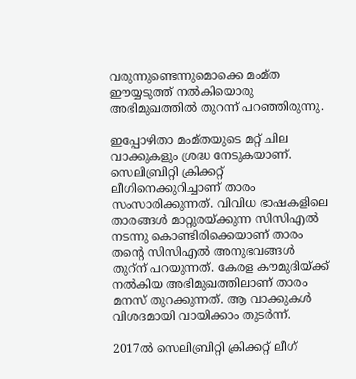വരുന്നുണ്ടെന്നുമൊക്കെ മംമ്ത ഈയ്യടുത്ത് നല്‍കിയൊരു അഭിമുഖത്തില്‍ തുറന്ന് പറഞ്ഞിരുന്നു.

ഇപ്പോഴിതാ മംമ്തയുടെ മറ്റ് ചില വാക്കുകളും ശ്രദ്ധ നേടുകയാണ്. സെലിബ്രിറ്റി ക്രിക്കറ്റ് ലീഗിനെക്കുറിച്ചാണ് താരം സംസാരിക്കുന്നത്. വിവിധ ഭാഷകളിലെ താരങ്ങള്‍ മാറ്റുരയ്ക്കുന്ന സിസിഎല്‍ നടന്നു കൊണ്ടിരിക്കെയാണ് താരം തന്റെ സിസിഎല്‍ അനുഭവങ്ങള്‍ തുറ്‌ന് പറയുന്നത്. കേരള കൗമുദിയ്ക്ക് നല്‍കിയ അഭിമുഖത്തിലാണ് താരം മനസ് തുറക്കുന്നത്. ആ വാക്കുകള്‍ വിശദമായി വായിക്കാം തുടര്‍ന്ന്.

2017ല്‍ സെലിബ്രിറ്റി ക്രിക്കറ്റ് ലീഗ്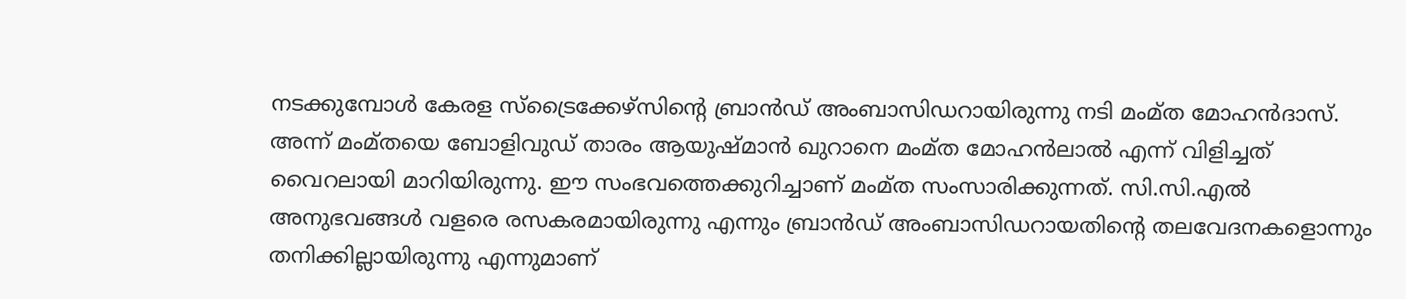നടക്കുമ്പോള്‍ കേരള സ്ട്രൈക്കേഴ്സിന്റെ ബ്രാന്‍ഡ് അംബാസിഡറായിരുന്നു നടി മംമ്ത മോഹന്‍ദാസ്. അന്ന് മംമ്തയെ ബോളിവുഡ് താരം ആയുഷ്മാന്‍ ഖുറാനെ മംമ്ത മോഹന്‍ലാല്‍ എന്ന് വിളിച്ചത് വൈറലായി മാറിയിരുന്നു. ഈ സംഭവത്തെക്കുറിച്ചാണ് മംമ്ത സംസാരിക്കുന്നത്. സി.സി.എല്‍ അനുഭവങ്ങള്‍ വളരെ രസകരമായിരുന്നു എന്നും ബ്രാന്‍ഡ് അംബാസിഡറായതിന്റെ തലവേദനകളൊന്നും തനിക്കില്ലായിരുന്നു എന്നുമാണ്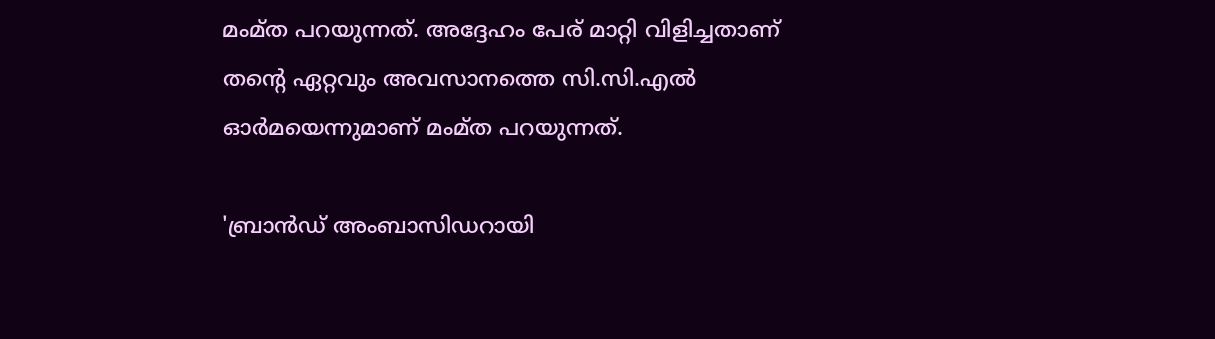മംമ്ത പറയുന്നത്. അദ്ദേഹം പേര് മാറ്റി വിളിച്ചതാണ് തന്റെ ഏറ്റവും അവസാനത്തെ സി.സി.എല്‍ ഓര്‍മയെന്നുമാണ് മംമ്ത പറയുന്നത്.

'ബ്രാന്‍ഡ് അംബാസിഡറായി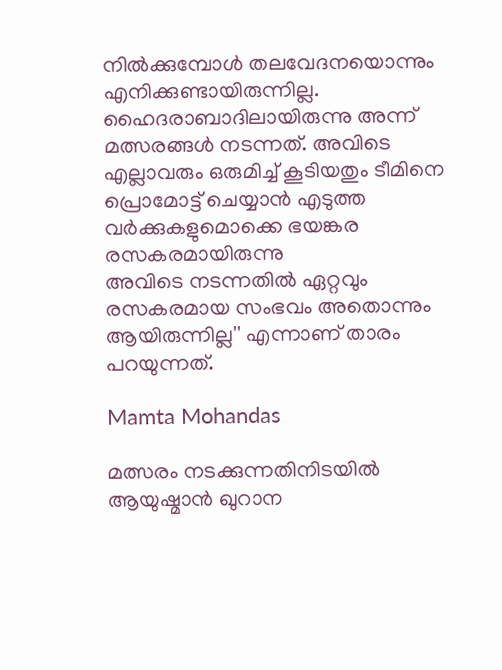നില്‍ക്കുമ്പോള്‍ തലവേദനയൊന്നും എനിക്കുണ്ടായിരുന്നില്ല. ഹൈദരാബാദിലായിരുന്നു അന്ന് മത്സരങ്ങള്‍ നടന്നത്. അവിടെ എല്ലാവരും ഒരുമിച്ച് കൂടിയതും ടീമിനെ പ്രൊമോട്ട് ചെയ്യാന്‍ എടുത്ത വര്‍ക്കുകളുമൊക്കെ ഭയങ്കര രസകരമായിരുന്നു
അവിടെ നടന്നതില്‍ ഏറ്റവും രസകരമായ സംഭവം അതൊന്നും ആയിരുന്നില്ല'' എന്നാണ് താരം പറയുന്നത്.

Mamta Mohandas

മത്സരം നടക്കുന്നതിനിടയില്‍ ആയുഷ്മാന്‍ ഖുറാന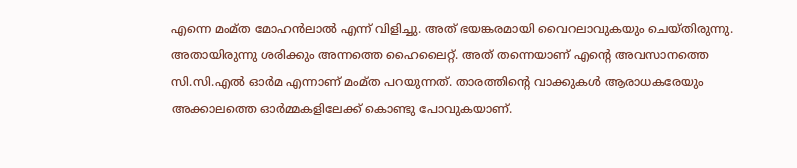എന്നെ മംമ്ത മോഹന്‍ലാല്‍ എന്ന് വിളിച്ചു. അത് ഭയങ്കരമായി വൈറലാവുകയും ചെയ്തിരുന്നു. അതായിരുന്നു ശരിക്കും അന്നത്തെ ഹൈലൈറ്റ്. അത് തന്നെയാണ് എന്റെ അവസാനത്തെ സി.സി.എല്‍ ഓര്‍മ എന്നാണ് മംമ്ത പറയുന്നത്. താരത്തിന്റെ വാക്കുകള്‍ ആരാധകരേയും അക്കാലത്തെ ഓര്‍മ്മകളിലേക്ക് കൊണ്ടു പോവുകയാണ്.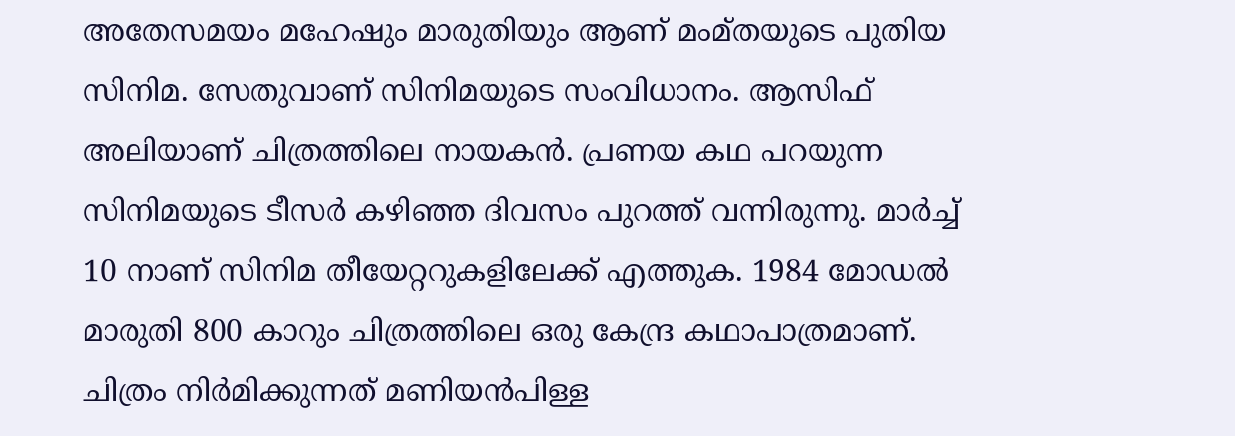അതേസമയം മഹേഷും മാരുതിയും ആണ് മംമ്തയുടെ പുതിയ സിനിമ. സേതുവാണ് സിനിമയുടെ സംവിധാനം. ആസിഫ് അലിയാണ് ചിത്രത്തിലെ നായകന്‍. പ്രണയ കഥ പറയുന്ന സിനിമയുടെ ടീസര്‍ കഴിഞ്ഞ ദിവസം പുറത്ത് വന്നിരുന്നു. മാര്‍ച്ച് 10 നാണ് സിനിമ തീയേറ്ററുകളിലേക്ക് എത്തുക. 1984 മോഡല്‍ മാരുതി 800 കാറും ചിത്രത്തിലെ ഒരു കേന്ദ്ര കഥാപാത്രമാണ്. ചിത്രം നിര്‍മിക്കുന്നത് മണിയന്‍പിള്ള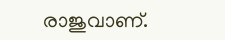രാജുവാണ്.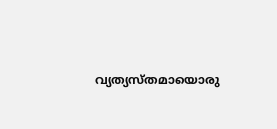വ്യത്യസ്തമായൊരു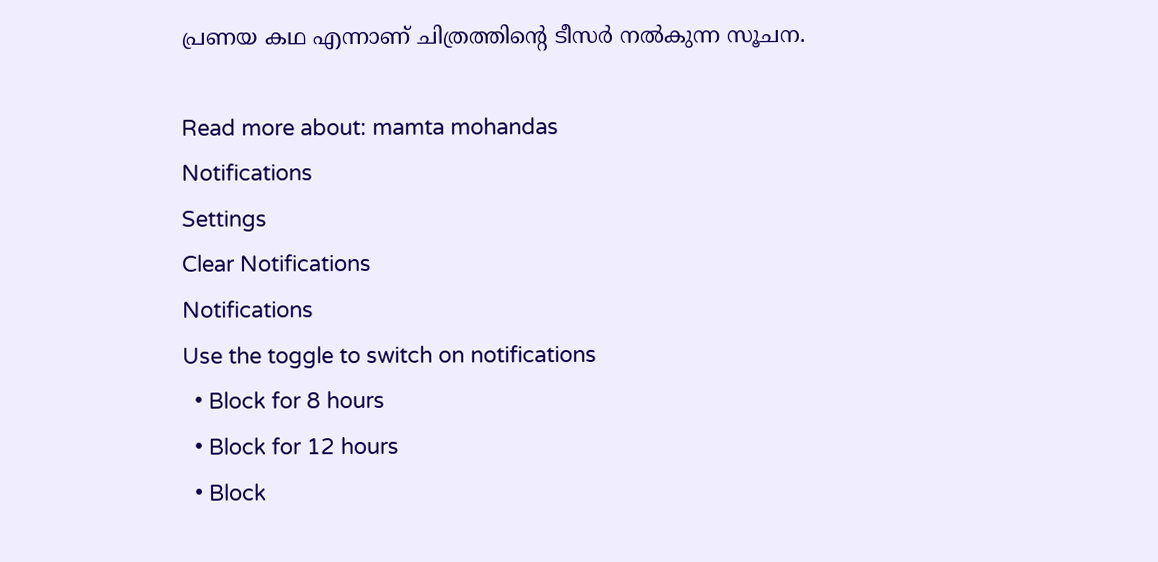പ്രണയ കഥ എന്നാണ് ചിത്രത്തിന്റെ ടീസർ നല്‍കുന്ന സൂചന.

Read more about: mamta mohandas
Notifications
Settings
Clear Notifications
Notifications
Use the toggle to switch on notifications
  • Block for 8 hours
  • Block for 12 hours
  • Block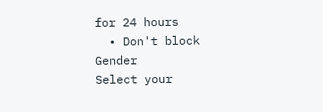for 24 hours
  • Don't block
Gender
Select your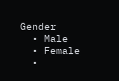Gender
  • Male
  • Female
  •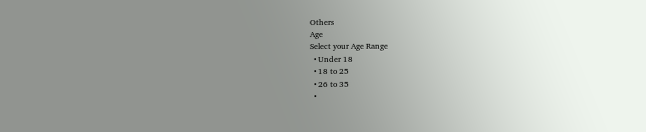Others
Age
Select your Age Range
  • Under 18
  • 18 to 25
  • 26 to 35
  •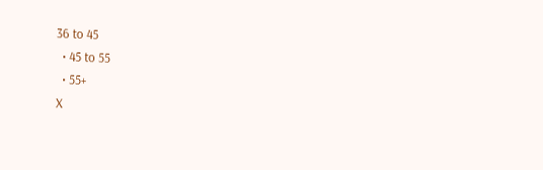36 to 45
  • 45 to 55
  • 55+
X